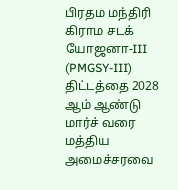பிரதம மந்திரி கிராம சடக் யோஜனா-III (PMGSY-III) திட்டத்தை 2028 ஆம் ஆண்டு மார்ச் வரை மத்திய அமைச்சரவை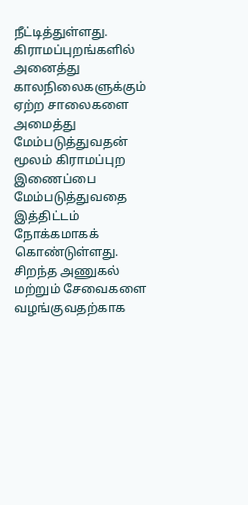நீட்டித்துள்ளது.
கிராமப்புறங்களில் அனைத்து காலநிலைகளுக்கும் ஏற்ற சாலைகளை அமைத்து மேம்படுத்துவதன் மூலம் கிராமப்புற இணைப்பை மேம்படுத்துவதை இத்திட்டம் நோக்கமாகக் கொண்டுள்ளது.
சிறந்த அணுகல் மற்றும் சேவைகளை வழங்குவதற்காக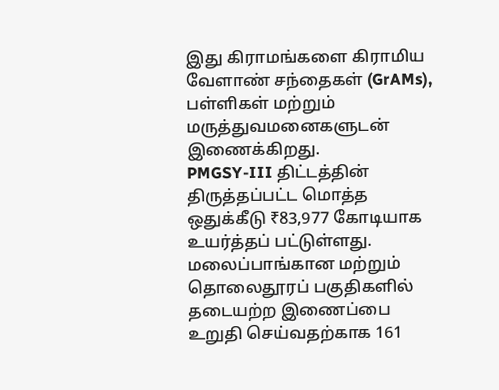இது கிராமங்களை கிராமிய வேளாண் சந்தைகள் (GrAMs), பள்ளிகள் மற்றும் மருத்துவமனைகளுடன் இணைக்கிறது.
PMGSY-III திட்டத்தின் திருத்தப்பட்ட மொத்த ஒதுக்கீடு ₹83,977 கோடியாக உயர்த்தப் பட்டுள்ளது.
மலைப்பாங்கான மற்றும் தொலைதூரப் பகுதிகளில் தடையற்ற இணைப்பை உறுதி செய்வதற்காக 161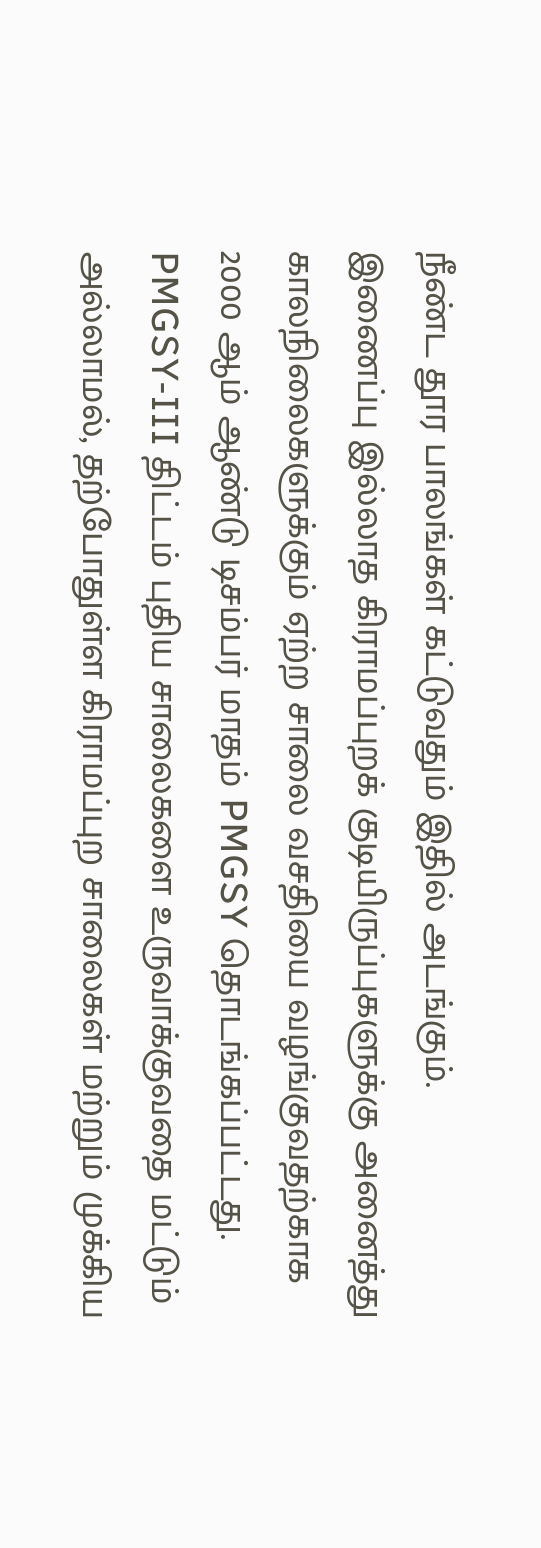நீண்ட தூர பாலங்கள் கட்டுவதும் இதில் அடங்கும்.
இணைப்பு இல்லாத கிராமப்புறக் குடியிருப்புகளுக்கு அனைத்து காலநிலைகளுக்கும் ஏற்ற சாலை வசதியை வழங்குவதற்காக 2000 ஆம் ஆண்டு டிசம்பர் மாதம் PMGSY தொடங்கப்பட்டது.
PMGSY-III திட்டம் புதிய சாலைகளை உருவாக்குவதை மட்டும் அல்லாமல், தற்போதுள்ள கிராமப்புற சாலைகள் மற்றும் முக்கிய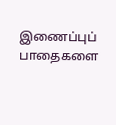இணைப்புப் பாதைகளை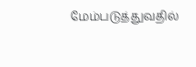மேம்படுத்துவதில்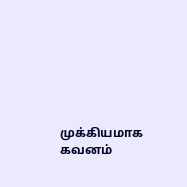முக்கியமாக கவனம்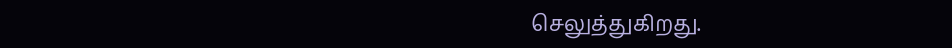செலுத்துகிறது.